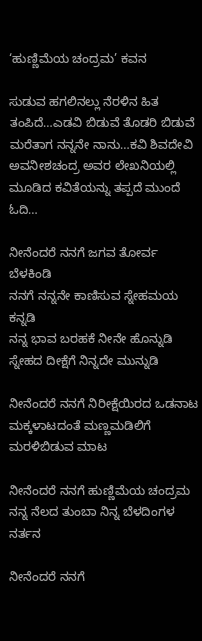‘ಹುಣ್ಣಿಮೆಯ ಚಂದ್ರಮ’ ಕವನ

ಸುಡುವ ಹಗಲಿನಲ್ಲು ನೆರಳಿನ ಹಿತ ತಂಪಿದೆ…ಎಡವಿ ಬಿಡುವೆ ತೊಡರಿ ಬಿಡುವೆ ಮರೆತಾಗ ನನ್ನನೇ ನಾನು…ಕವಿ ಶಿವದೇವಿ ಅವನೀಶಚಂದ್ರ ಅವರ ಲೇಖನಿಯಲ್ಲಿ ಮೂಡಿದ ಕವಿತೆಯನ್ನು ತಪ್ಪದೆ ಮುಂದೆ ಓದಿ…

ನೀನೆಂದರೆ ನನಗೆ ಜಗವ ತೋರ್ವ ಬೆಳಕಿಂಡಿ
ನನಗೆ ನನ್ನನೇ ಕಾಣಿಸುವ ಸ್ನೇಹಮಯ ಕನ್ನಡಿ
ನನ್ನ ಭಾವ ಬರಹಕೆ ನೀನೇ ಹೊನ್ನುಡಿ
ಸ್ನೇಹದ ದೀಕ್ಷೆಗೆ ನಿನ್ನದೇ ಮುನ್ನುಡಿ

ನೀನೆಂದರೆ ನನಗೆ ನಿರೀಕ್ಷೆಯಿರದ ಒಡನಾಟ
ಮಕ್ಕಳಾಟದಂತೆ ಮಣ್ಣಮಡಿಲಿಗೆ
ಮರಳಿಬಿಡುವ ಮಾಟ

ನೀನೆಂದರೆ ನನಗೆ ಹುಣ್ಣಿಮೆಯ ಚಂದ್ರಮ
ನನ್ನ ನೆಲದ ತುಂಬಾ ನಿನ್ನ ಬೆಳದಿಂಗಳ ನರ್ತನ

ನೀನೆಂದರೆ ನನಗೆ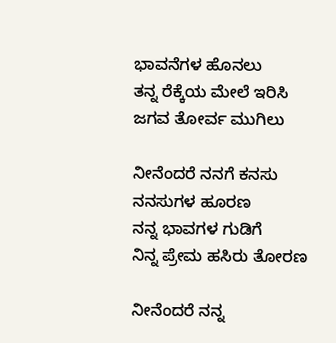ಭಾವನೆಗಳ ಹೊನಲು
ತನ್ನ ರೆಕ್ಕೆಯ ಮೇಲೆ ಇರಿಸಿ
ಜಗವ ತೋರ್ವ ಮುಗಿಲು

ನೀನೆಂದರೆ ನನಗೆ ಕನಸು
ನನಸುಗಳ ಹೂರಣ
ನನ್ನ ಭಾವಗಳ ಗುಡಿಗೆ
ನಿನ್ನ ಪ್ರೇಮ ಹಸಿರು ತೋರಣ

ನೀನೆಂದರೆ ನನ್ನ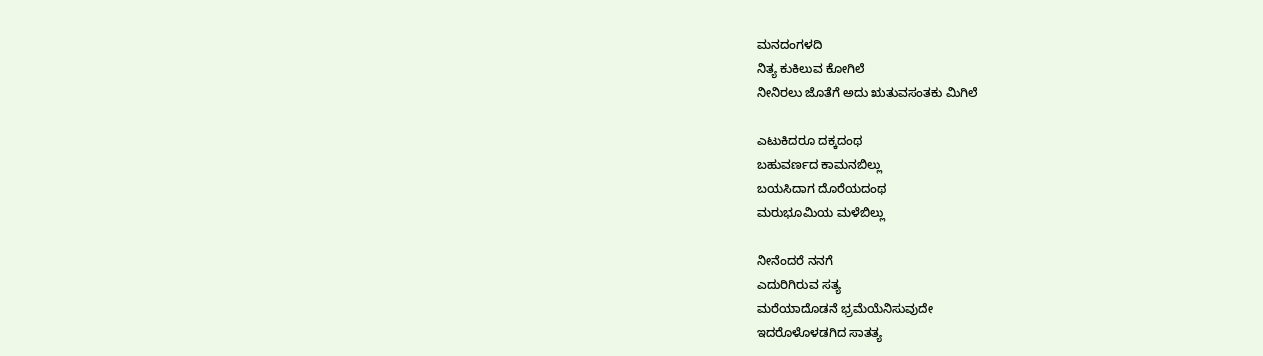ಮನದಂಗಳದಿ
ನಿತ್ಯ ಕುಕಿಲುವ ಕೋಗಿಲೆ
ನೀನಿರಲು ಜೊತೆಗೆ ಅದು ಋತುವಸಂತಕು ಮಿಗಿಲೆ

ಎಟುಕಿದರೂ ದಕ್ಕದಂಥ
ಬಹುವರ್ಣದ ಕಾಮನಬಿಲ್ಲು
ಬಯಸಿದಾಗ ದೊರೆಯದಂಥ
ಮರುಭೂಮಿಯ ಮಳೆಬಿಲ್ಲು

ನೀನೆಂದರೆ ನನಗೆ
ಎದುರಿಗಿರುವ ಸತ್ಯ
ಮರೆಯಾದೊಡನೆ ಭ್ರಮೆಯೆನಿಸುವುದೇ
ಇದರೊಳೊಳಡಗಿದ ಸಾತತ್ಯ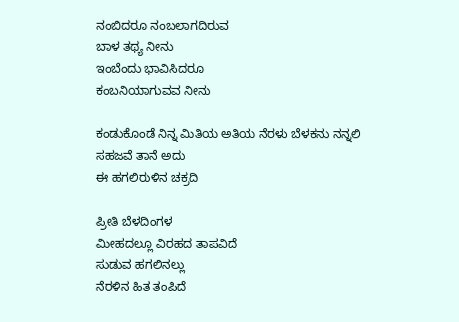ನಂಬಿದರೂ ನಂಬಲಾಗದಿರುವ
ಬಾಳ ತಥ್ಯ ನೀನು
ಇಂಬೆಂದು ಭಾವಿಸಿದರೂ
ಕಂಬನಿಯಾಗುವವ ನೀನು

ಕಂಡುಕೊಂಡೆ ನಿನ್ನ ಮಿತಿಯ ಅತಿಯ ನೆರಳು ಬೆಳಕನು ನನ್ನಲಿ
ಸಹಜವೆ ತಾನೆ ಅದು
ಈ ಹಗಲಿರುಳಿನ ಚಕ್ರದಿ

ಪ್ರೀತಿ ಬೆಳದಿಂಗಳ
ಮೀಹದಲ್ಲೂ ವಿರಹದ ತಾಪವಿದೆ
ಸುಡುವ ಹಗಲಿನಲ್ಲು
ನೆರಳಿನ ಹಿತ ತಂಪಿದೆ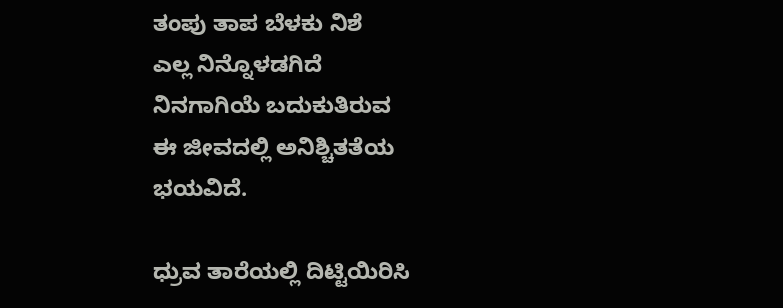ತಂಪು ತಾಪ ಬೆಳಕು ನಿಶೆ
ಎಲ್ಲ ನಿನ್ನೊಳಡಗಿದೆ
ನಿನಗಾಗಿಯೆ ಬದುಕುತಿರುವ
ಈ ಜೀವದಲ್ಲಿ ಅನಿಶ್ಚಿತತೆಯ
ಭಯವಿದೆ.

ಧ್ರುವ ತಾರೆಯಲ್ಲಿ ದಿಟ್ಟಿಯಿರಿಸಿ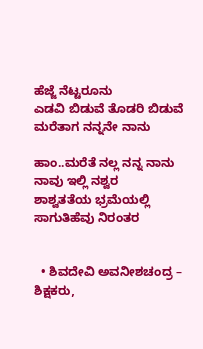ಹೆಜ್ಜೆ ನೆಟ್ಟರೂನು
ಎಡವಿ ಬಿಡುವೆ ತೊಡರಿ ಬಿಡುವೆ
ಮರೆತಾಗ ನನ್ನನೇ ನಾನು

ಹಾಂ..ಮರೆತೆ ನಲ್ಲ ನನ್ನ ನಾನು
ನಾವು ಇಲ್ಲಿ ನಶ್ವರ
ಶಾಶ್ವತತೆಯ ಭ್ರಮೆಯಲ್ಲಿ
ಸಾಗುತಿಹೆವು ನಿರಂತರ


  • ಶಿವದೇವಿ ಅವನೀಶಚಂದ್ರ – ಶಿಕ್ಷಕರು,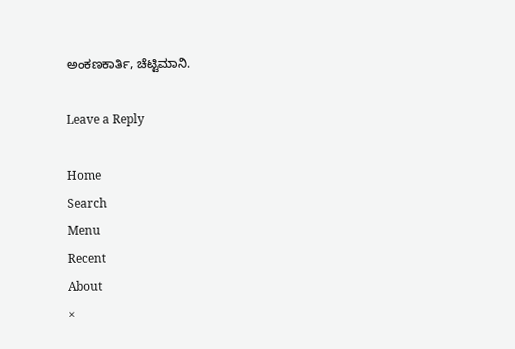ಅಂಕಣಕಾರ್ತಿ, ಚೆಟ್ಟಿಮಾನಿ.

Leave a Reply

Home
Search
Menu
Recent
About
×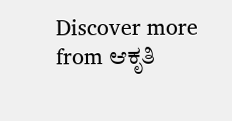Discover more from ಆಕೃತಿ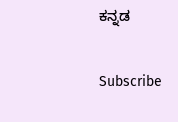ಕನ್ನಡ

Subscribe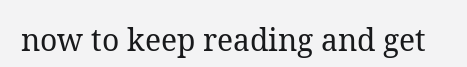now to keep reading and get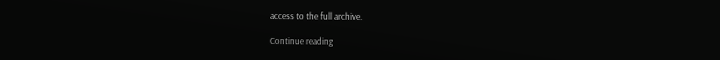access to the full archive.

Continue reading